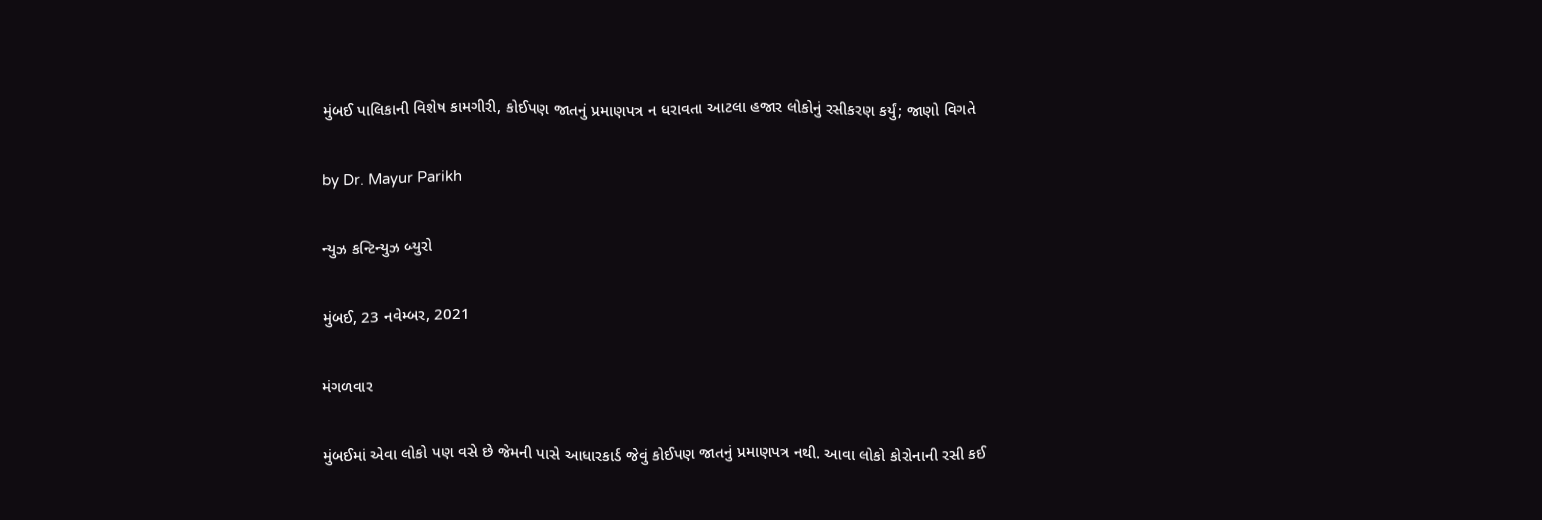મુંબઈ પાલિકાની વિશેષ કામગીરી, કોઈપણ જાતનું પ્રમાણપત્ર ન ધરાવતા આટલા હજાર લોકોનું રસીકરણ કર્યું; જાણો વિગતે

by Dr. Mayur Parikh

ન્યુઝ કન્ટિન્યુઝ બ્યુરો

મુંબઈ, 23 નવેમ્બર, 2021

મંગળવાર

મુંબઈમાં એવા લોકો પણ વસે છે જેમની પાસે આધારકાર્ડ જેવું કોઈપણ જાતનું પ્રમાણપત્ર નથી. આવા લોકો કોરોનાની રસી કઈ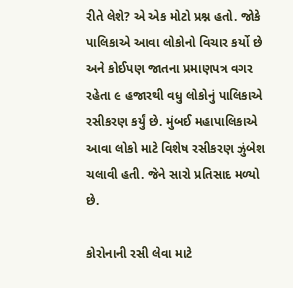રીતે લેશે? એ એક મોટો પ્રશ્ન હતો. જોકે પાલિકાએ આવા લોકોનો વિચાર કર્યો છે અને કોઈપણ જાતના પ્રમાણપત્ર વગર રહેતા ૯ હજારથી વધુ લોકોનું પાલિકાએ રસીકરણ કર્યું છે. મુંબઈ મહાપાલિકાએ આવા લોકો માટે વિશેષ રસીકરણ ઝુંબેશ ચલાવી હતી. જેને સારો પ્રતિસાદ મળ્યો છે.

કોરોનાની રસી લેવા માટે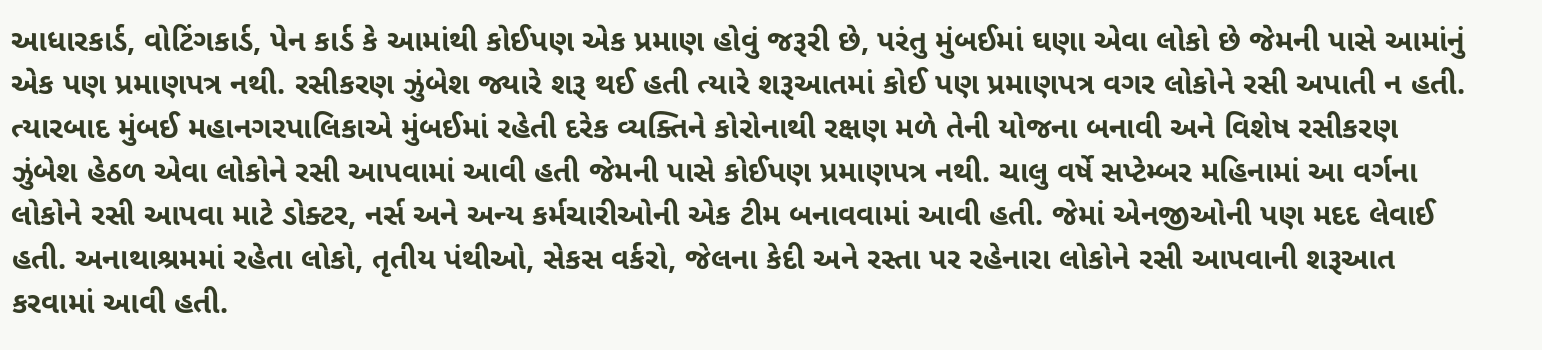આધારકાર્ડ, વોટિંગકાર્ડ, પેન કાર્ડ કે આમાંથી કોઈપણ એક પ્રમાણ હોવું જરૂરી છે, પરંતુ મુંબઈમાં ઘણા એવા લોકો છે જેમની પાસે આમાંનું એક પણ પ્રમાણપત્ર નથી. રસીકરણ ઝુંબેશ જ્યારે શરૂ થઈ હતી ત્યારે શરૂઆતમાં કોઈ પણ પ્રમાણપત્ર વગર લોકોને રસી અપાતી ન હતી. ત્યારબાદ મુંબઈ મહાનગરપાલિકાએ મુંબઈમાં રહેતી દરેક વ્યક્તિને કોરોનાથી રક્ષણ મળે તેની યોજના બનાવી અને વિશેષ રસીકરણ ઝુંબેશ હેઠળ એવા લોકોને રસી આપવામાં આવી હતી જેમની પાસે કોઈપણ પ્રમાણપત્ર નથી. ચાલુ વર્ષે સપ્ટેમ્બર મહિનામાં આ વર્ગના લોકોને રસી આપવા માટે ડોક્ટર, નર્સ અને અન્ય કર્મચારીઓની એક ટીમ બનાવવામાં આવી હતી. જેમાં એનજીઓની પણ મદદ લેવાઈ હતી. અનાથાશ્રમમાં રહેતા લોકો, તૃતીય પંથીઓ, સેકસ વર્કરો, જેલના કેદી અને રસ્તા પર રહેનારા લોકોને રસી આપવાની શરૂઆત કરવામાં આવી હતી.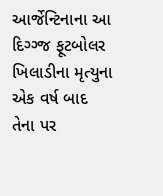આર્જેન્ટિનાના આ દિગ્ગ્જ ફૂટબોલર ખિલાડીના મૃત્યુના એક વર્ષ બાદ તેના પર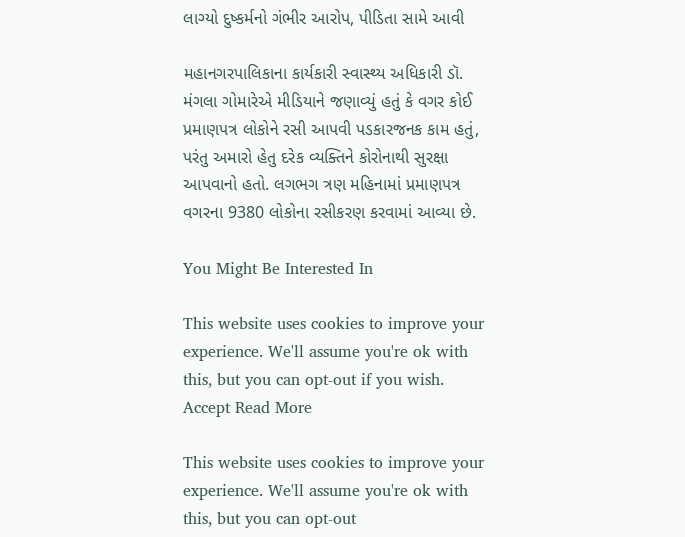લાગ્યો દુષ્કર્મનો ગંભીર આરોપ, પીડિતા સામે આવી

મહાનગરપાલિકાના કાર્યકારી સ્વાસ્થ્ય અધિકારી ડૉ. મંગલા ગોમારેએ મીડિયાને જણાવ્યું હતું કે વગર કોઈ પ્રમાણપત્ર લોકોને રસી આપવી પડકારજનક કામ હતું, પરંતુ અમારો હેતુ દરેક વ્યક્તિને કોરોનાથી સુરક્ષા આપવાનો હતો. લગભગ ત્રણ મહિનામાં પ્રમાણપત્ર વગરના 9380 લોકોના રસીકરણ કરવામાં આવ્યા છે.

You Might Be Interested In

This website uses cookies to improve your experience. We'll assume you're ok with this, but you can opt-out if you wish. Accept Read More

This website uses cookies to improve your experience. We'll assume you're ok with this, but you can opt-out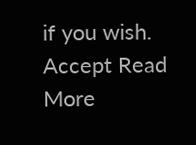if you wish. Accept Read More